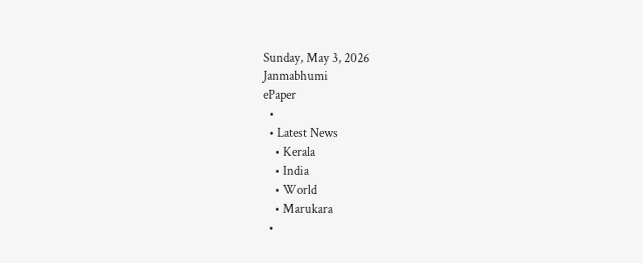Sunday, May 3, 2026
Janmabhumi
ePaper
  •
  • Latest News
    • Kerala
    • India
    • World
    • Marukara
  •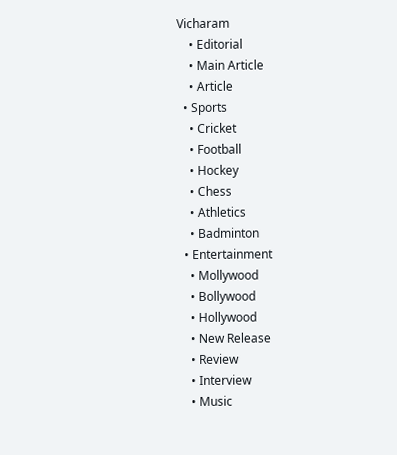Vicharam
    • Editorial
    • Main Article
    • Article
  • Sports
    • Cricket
    • Football
    • Hockey
    • Chess
    • Athletics
    • Badminton
  • Entertainment
    • Mollywood
    • Bollywood
    • Hollywood
    • New Release
    • Review
    • Interview
    • Music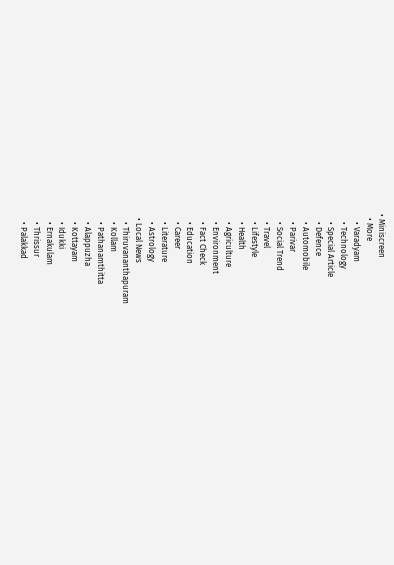• Miniscreen
  • More
    • Varadyam
    • Technology
    • Special Article
    • Defence
    • Automobile
    • Parivar
    • Social Trend
    • Travel
    • Lifestyle
    • Health
    • Agriculture
    • Environment
    • Fact Check
    • Education
    • Career
    • Literature
    • Astrology
  • Local News
    • Thiruvananthapuram
    • Kollam
    • Pathanamthitta
    • Alappuzha
    • Kottayam
    • Idukki
    • Ernakulam
    • Thrissur
    • Palakkad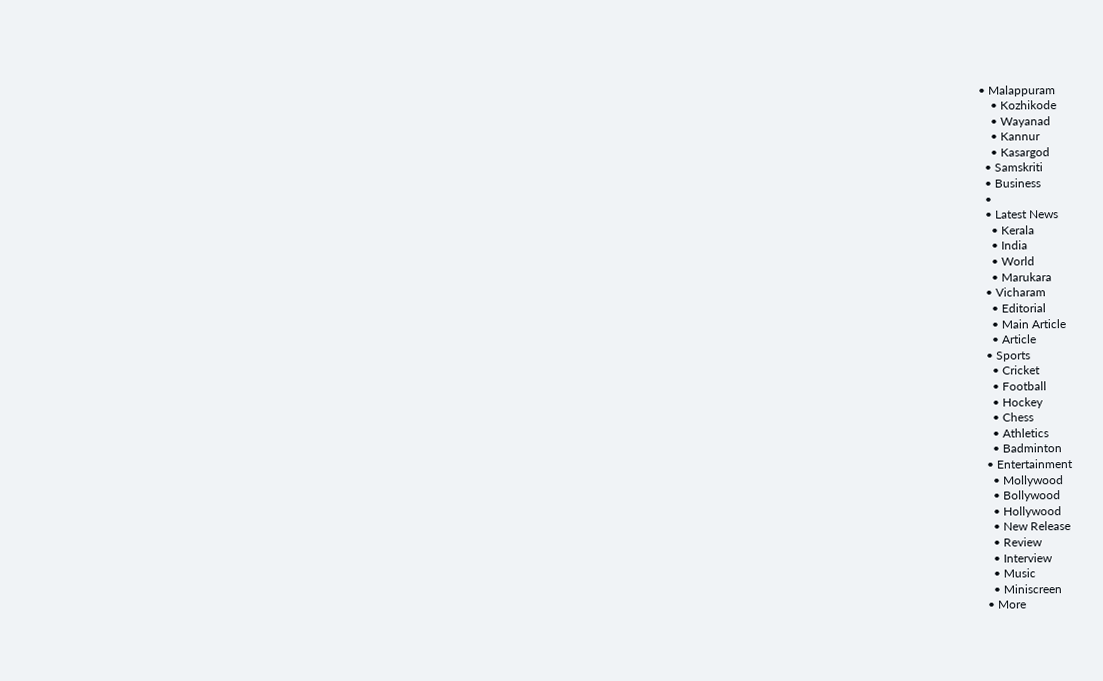• Malappuram
    • Kozhikode
    • Wayanad
    • Kannur
    • Kasargod
  • Samskriti
  • Business
  •
  • Latest News
    • Kerala
    • India
    • World
    • Marukara
  • Vicharam
    • Editorial
    • Main Article
    • Article
  • Sports
    • Cricket
    • Football
    • Hockey
    • Chess
    • Athletics
    • Badminton
  • Entertainment
    • Mollywood
    • Bollywood
    • Hollywood
    • New Release
    • Review
    • Interview
    • Music
    • Miniscreen
  • More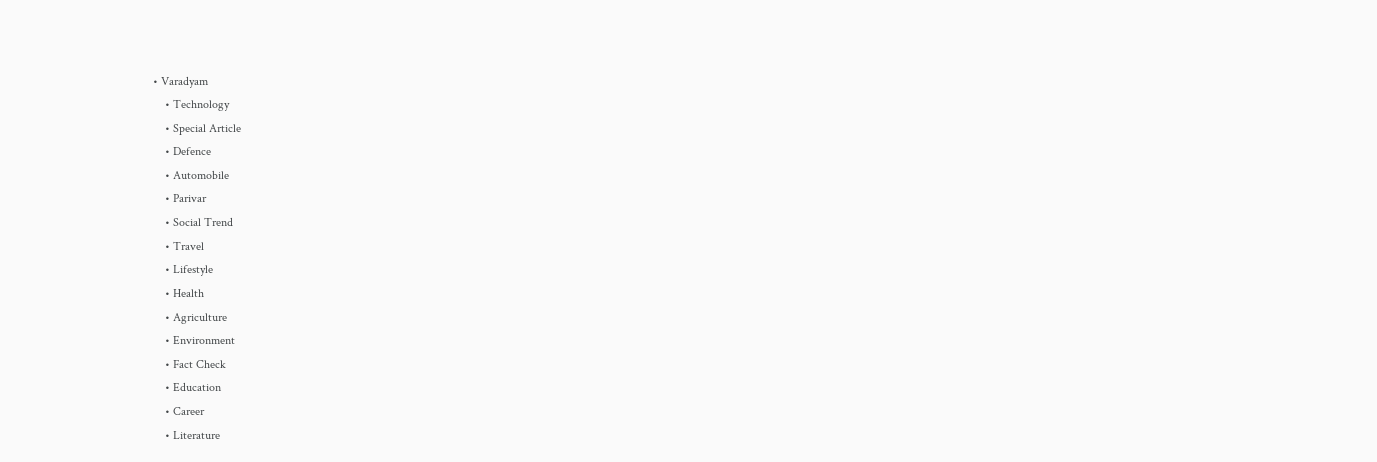• Varadyam
    • Technology
    • Special Article
    • Defence
    • Automobile
    • Parivar
    • Social Trend
    • Travel
    • Lifestyle
    • Health
    • Agriculture
    • Environment
    • Fact Check
    • Education
    • Career
    • Literature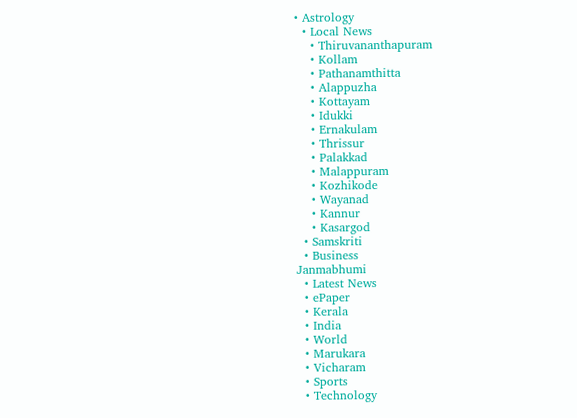• Astrology
  • Local News
    • Thiruvananthapuram
    • Kollam
    • Pathanamthitta
    • Alappuzha
    • Kottayam
    • Idukki
    • Ernakulam
    • Thrissur
    • Palakkad
    • Malappuram
    • Kozhikode
    • Wayanad
    • Kannur
    • Kasargod
  • Samskriti
  • Business
Janmabhumi
  • Latest News
  • ePaper
  • Kerala
  • India
  • World
  • Marukara
  • Vicharam
  • Sports
  • Technology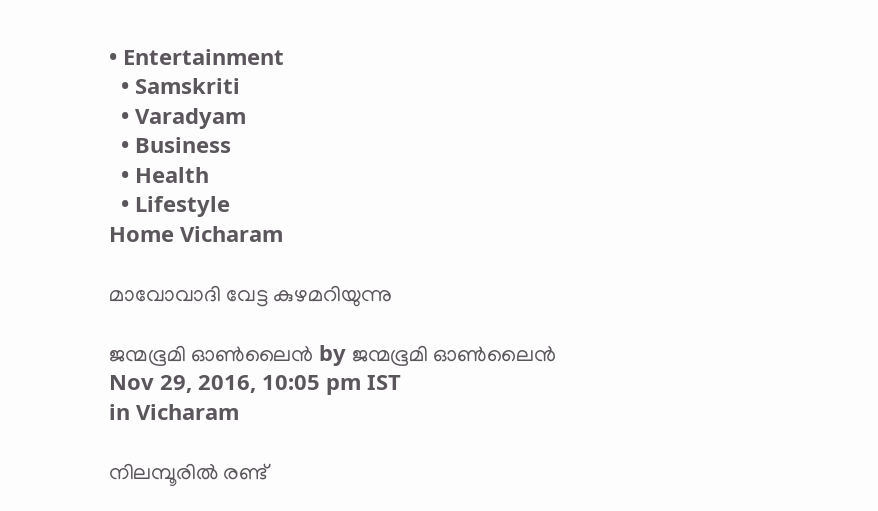• Entertainment
  • Samskriti
  • Varadyam
  • Business
  • Health
  • Lifestyle
Home Vicharam

മാവോവാദി വേട്ട കുഴമറിയുന്നു

ജന്മഭൂമി ഓണ്‍ലൈന്‍ by ജന്മഭൂമി ഓണ്‍ലൈന്‍
Nov 29, 2016, 10:05 pm IST
in Vicharam

നിലമ്പൂരില്‍ രണ്ട്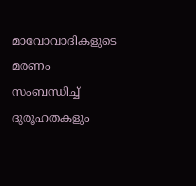മാവോവാദികളുടെ മരണം സംബന്ധിച്ച് ദുരൂഹതകളും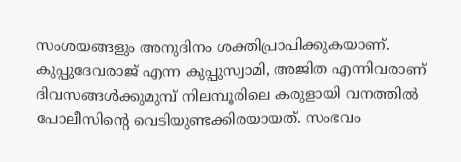സംശയങ്ങളും അനുദിനം ശക്തിപ്രാപിക്കുകയാണ്. കുപ്പുദേവരാജ് എന്ന കുപ്പുസ്വാമി, അജിത എന്നിവരാണ് ദിവസങ്ങള്‍ക്കുമുമ്പ് നിലമ്പൂരിലെ കരുളായി വനത്തില്‍ പോലീസിന്റെ വെടിയുണ്ടക്കിരയായത്. സംഭവം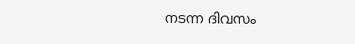നടന്ന ദിവസം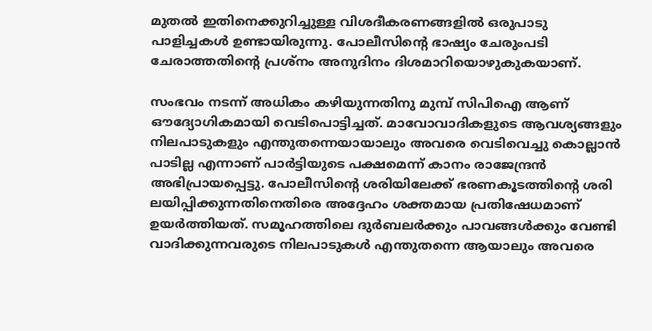മുതല്‍ ഇതിനെക്കുറിച്ചുള്ള വിശദീകരണങ്ങളില്‍ ഒരുപാടു പാളിച്ചകള്‍ ഉണ്ടായിരുന്നു. പോലീസിന്റെ ഭാഷ്യം ചേരുംപടി ചേരാത്തതിന്റെ പ്രശ്‌നം അനുദിനം ദിശമാറിയൊഴുകുകയാണ്.

സംഭവം നടന്ന് അധികം കഴിയുന്നതിനു മുമ്പ് സിപിഐ ആണ് ഔദ്യോഗികമായി വെടിപൊട്ടിച്ചത്. മാവോവാദികളുടെ ആവശ്യങ്ങളും നിലപാടുകളും എന്തുതന്നെയായാലും അവരെ വെടിവെച്ചു കൊല്ലാന്‍ പാടില്ല എന്നാണ് പാര്‍ട്ടിയുടെ പക്ഷമെന്ന് കാനം രാജേന്ദ്രന്‍ അഭിപ്രായപ്പെട്ടു. പോലീസിന്റെ ശരിയിലേക്ക് ഭരണകൂടത്തിന്റെ ശരി ലയിപ്പിക്കുന്നതിനെതിരെ അദ്ദേഹം ശക്തമായ പ്രതിഷേധമാണ് ഉയര്‍ത്തിയത്. സമൂഹത്തിലെ ദുര്‍ബലര്‍ക്കും പാവങ്ങള്‍ക്കും വേണ്ടി വാദിക്കുന്നവരുടെ നിലപാടുകള്‍ എന്തുതന്നെ ആയാലും അവരെ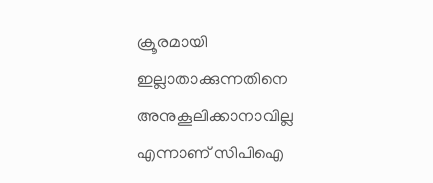ക്രൂരമായി ഇല്ലാതാക്കുന്നതിനെ അനുകൂലിക്കാനാവില്ല എന്നാണ് സിപിഐ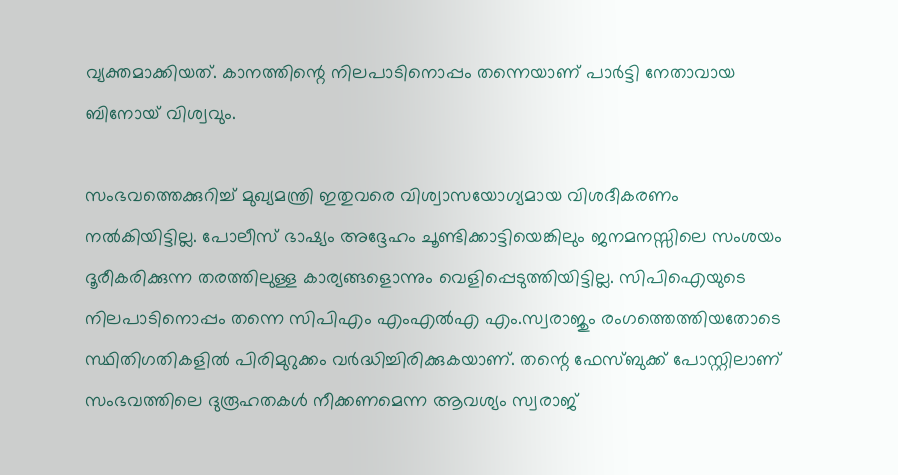വ്യക്തമാക്കിയത്. കാനത്തിന്റെ നിലപാടിനൊപ്പം തന്നെയാണ് പാര്‍ട്ടി നേതാവായ ബിനോയ് വിശ്വവും.

സംഭവത്തെക്കുറിച്ച് മുഖ്യമന്ത്രി ഇതുവരെ വിശ്വാസയോഗ്യമായ വിശദീകരണം നല്‍കിയിട്ടില്ല. പോലീസ് ഭാഷ്യം അദ്ദേഹം ചൂണ്ടിക്കാട്ടിയെങ്കിലും ജനമനസ്സിലെ സംശയം ദൂരീകരിക്കുന്ന തരത്തിലുള്ള കാര്യങ്ങളൊന്നും വെളിപ്പെടുത്തിയിട്ടില്ല. സിപിഐയുടെ നിലപാടിനൊപ്പം തന്നെ സിപിഎം എംഎല്‍എ എം.സ്വരാജും രംഗത്തെത്തിയതോടെ സ്ഥിതിഗതികളില്‍ പിരിമുറുക്കം വര്‍ദ്ധിച്ചിരിക്കുകയാണ്. തന്റെ ഫേസ്ബുക്ക് പോസ്റ്റിലാണ് സംഭവത്തിലെ ദുരൂഹതകള്‍ നീക്കണമെന്ന ആവശ്യം സ്വരാജ്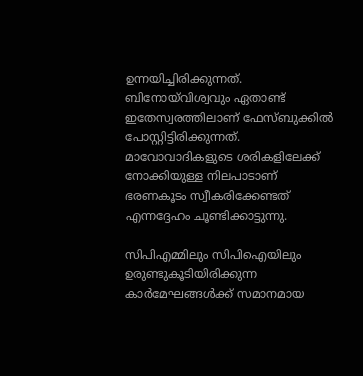ഉന്നയിച്ചിരിക്കുന്നത്. ബിനോയ്‌വിശ്വവും ഏതാണ്ട് ഇതേസ്വരത്തിലാണ് ഫേസ്ബുക്കില്‍ പോസ്റ്റിട്ടിരിക്കുന്നത്. മാവോവാദികളുടെ ശരികളിലേക്ക് നോക്കിയുള്ള നിലപാടാണ് ഭരണകൂടം സ്വീകരിക്കേണ്ടത് എന്നദ്ദേഹം ചൂണ്ടിക്കാട്ടുന്നു.

സിപിഎമ്മിലും സിപിഐയിലും ഉരുണ്ടുകൂടിയിരിക്കുന്ന കാര്‍മേഘങ്ങള്‍ക്ക് സമാനമായ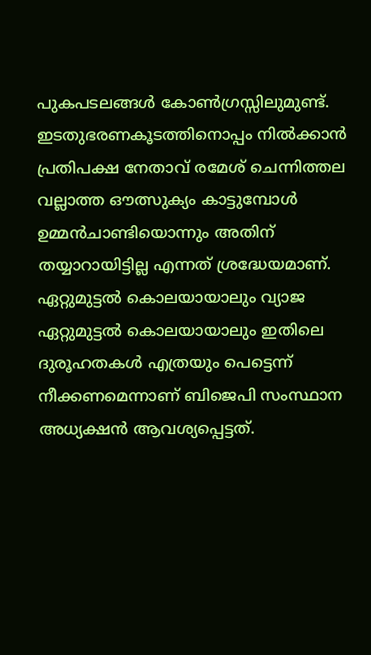പുകപടലങ്ങള്‍ കോണ്‍ഗ്രസ്സിലുമുണ്ട്. ഇടതുഭരണകൂടത്തിനൊപ്പം നില്‍ക്കാന്‍ പ്രതിപക്ഷ നേതാവ് രമേശ് ചെന്നിത്തല വല്ലാത്ത ഔത്സുക്യം കാട്ടുമ്പോള്‍ ഉമ്മന്‍ചാണ്ടിയൊന്നും അതിന് തയ്യാറായിട്ടില്ല എന്നത് ശ്രദ്ധേയമാണ്. ഏറ്റുമുട്ടല്‍ കൊലയായാലും വ്യാജ ഏറ്റുമുട്ടല്‍ കൊലയായാലും ഇതിലെ ദുരൂഹതകള്‍ എത്രയും പെട്ടെന്ന് നീക്കണമെന്നാണ് ബിജെപി സംസ്ഥാന അധ്യക്ഷന്‍ ആവശ്യപ്പെട്ടത്.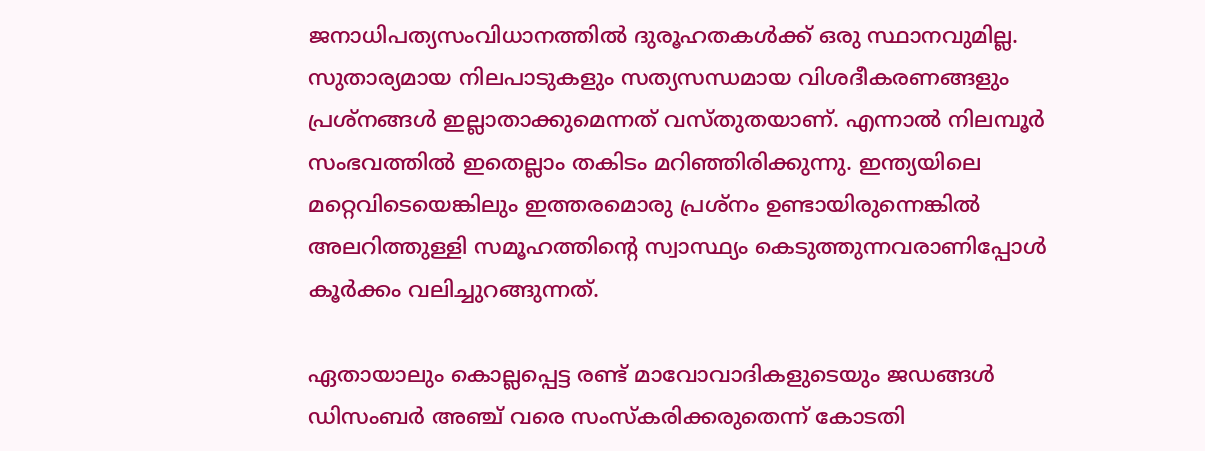ജനാധിപത്യസംവിധാനത്തില്‍ ദുരൂഹതകള്‍ക്ക് ഒരു സ്ഥാനവുമില്ല. സുതാര്യമായ നിലപാടുകളും സത്യസന്ധമായ വിശദീകരണങ്ങളും പ്രശ്‌നങ്ങള്‍ ഇല്ലാതാക്കുമെന്നത് വസ്തുതയാണ്. എന്നാല്‍ നിലമ്പൂര്‍ സംഭവത്തില്‍ ഇതെല്ലാം തകിടം മറിഞ്ഞിരിക്കുന്നു. ഇന്ത്യയിലെ മറ്റെവിടെയെങ്കിലും ഇത്തരമൊരു പ്രശ്‌നം ഉണ്ടായിരുന്നെങ്കില്‍ അലറിത്തുള്ളി സമൂഹത്തിന്റെ സ്വാസ്ഥ്യം കെടുത്തുന്നവരാണിപ്പോള്‍ കൂര്‍ക്കം വലിച്ചുറങ്ങുന്നത്.

ഏതായാലും കൊല്ലപ്പെട്ട രണ്ട് മാവോവാദികളുടെയും ജഡങ്ങള്‍ ഡിസംബര്‍ അഞ്ച് വരെ സംസ്‌കരിക്കരുതെന്ന് കോടതി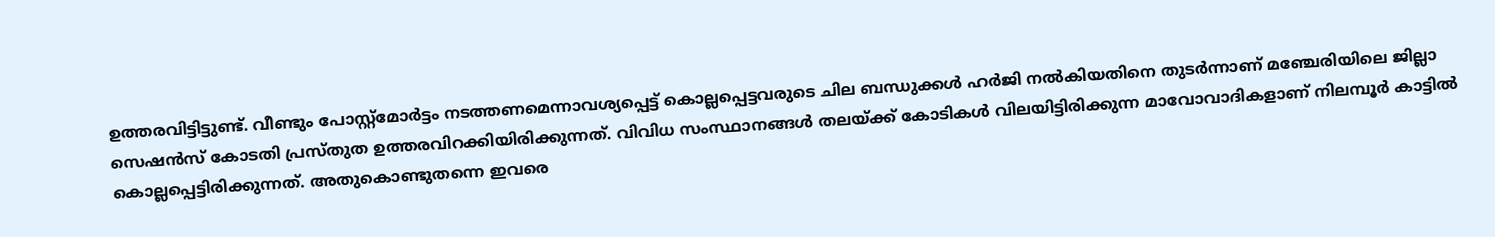ഉത്തരവിട്ടിട്ടുണ്ട്. വീണ്ടും പോസ്റ്റ്‌മോര്‍ട്ടം നടത്തണമെന്നാവശ്യപ്പെട്ട് കൊല്ലപ്പെട്ടവരുടെ ചില ബന്ധുക്കള്‍ ഹര്‍ജി നല്‍കിയതിനെ തുടര്‍ന്നാണ് മഞ്ചേരിയിലെ ജില്ലാ സെഷന്‍സ് കോടതി പ്രസ്തുത ഉത്തരവിറക്കിയിരിക്കുന്നത്. വിവിധ സംസ്ഥാനങ്ങള്‍ തലയ്‌ക്ക് കോടികള്‍ വിലയിട്ടിരിക്കുന്ന മാവോവാദികളാണ് നിലമ്പൂര്‍ കാട്ടില്‍ കൊല്ലപ്പെട്ടിരിക്കുന്നത്. അതുകൊണ്ടുതന്നെ ഇവരെ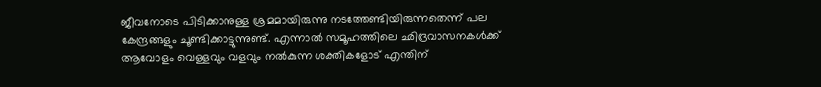ജീവനോടെ പിടിക്കാനുള്ള ശ്രമമായിരുന്നു നടത്തേണ്ടിയിരുന്നതെന്ന് പല കേന്ദ്രങ്ങളും ചൂണ്ടിക്കാട്ടുന്നുണ്ട്. എന്നാല്‍ സമൂഹത്തിലെ ഛിദ്രവാസനകള്‍ക്ക് ആവോളം വെള്ളവും വളവും നല്‍കുന്ന ശക്തികളോട് എന്തിന്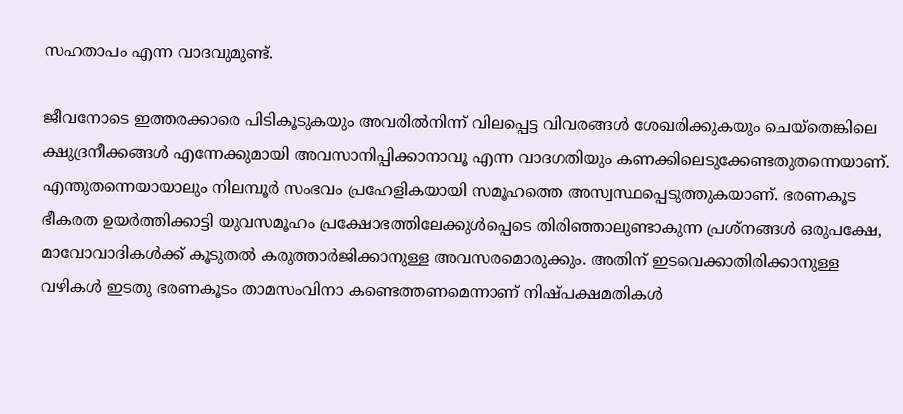സഹതാപം എന്ന വാദവുമുണ്ട്.

ജീവനോടെ ഇത്തരക്കാരെ പിടികൂടുകയും അവരില്‍നിന്ന് വിലപ്പെട്ട വിവരങ്ങള്‍ ശേഖരിക്കുകയും ചെയ്‌തെങ്കിലെ ക്ഷുദ്രനീക്കങ്ങള്‍ എന്നേക്കുമായി അവസാനിപ്പിക്കാനാവൂ എന്ന വാദഗതിയും കണക്കിലെടുക്കേണ്ടതുതന്നെയാണ്. എന്തുതന്നെയായാലും നിലമ്പൂര്‍ സംഭവം പ്രഹേളികയായി സമൂഹത്തെ അസ്വസ്ഥപ്പെടുത്തുകയാണ്. ഭരണകൂട ഭീകരത ഉയര്‍ത്തിക്കാട്ടി യുവസമൂഹം പ്രക്ഷോഭത്തിലേക്കുള്‍പ്പെടെ തിരിഞ്ഞാലുണ്ടാകുന്ന പ്രശ്‌നങ്ങള്‍ ഒരുപക്ഷേ, മാവോവാദികള്‍ക്ക് കൂടുതല്‍ കരുത്താര്‍ജിക്കാനുള്ള അവസരമൊരുക്കും. അതിന് ഇടവെക്കാതിരിക്കാനുള്ള വഴികള്‍ ഇടതു ഭരണകൂടം താമസംവിനാ കണ്ടെത്തണമെന്നാണ് നിഷ്പക്ഷമതികള്‍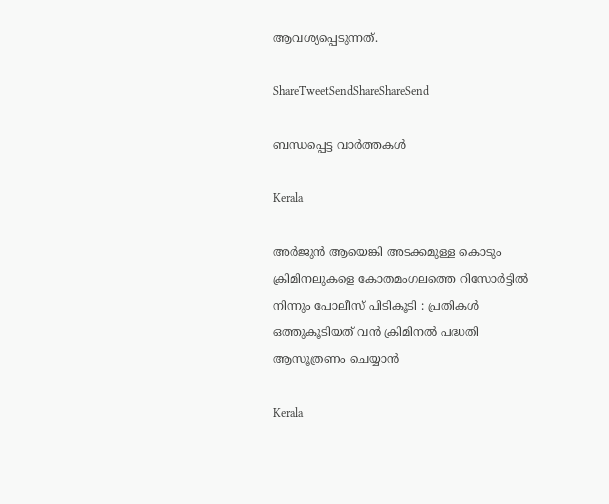ആവശ്യപ്പെടുന്നത്.

ShareTweetSendShareShareSend

ബന്ധപ്പെട്ട വാര്‍ത്തകള്‍

Kerala

അർജുൻ ആയെങ്കി അടക്കമുള്ള കൊടും ക്രിമിനലുകളെ കോതമംഗലത്തെ റിസോർട്ടിൽ നിന്നും പോലീസ് പിടികൂടി : പ്രതികൾ ഒത്തുകൂടിയത് വൻ ക്രിമിനൽ പദ്ധതി ആസൂത്രണം ചെയ്യാൻ

Kerala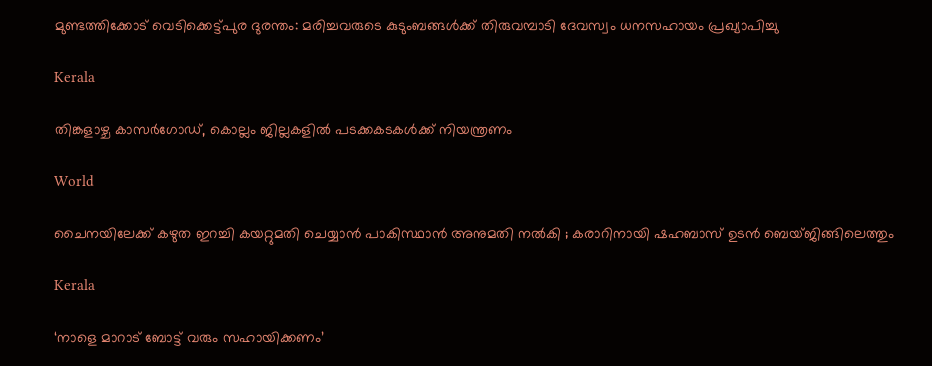മുണ്ടത്തിക്കോട് വെടിക്കെട്ട്പുര ദുരന്തം: മരിച്ചവരുടെ കുടുംബങ്ങള്‍ക്ക് തിരുവമ്പാടി ദേവസ്വം ധനസഹായം പ്രഖ്യാപിച്ചു

Kerala

തിങ്കളാഴ്ച കാസര്‍ഗോഡ്, കൊല്ലം ജില്ലകളില്‍ പടക്കകടകള്‍ക്ക് നിയന്ത്രണം

World

ചൈനയിലേക്ക് കഴുത ഇറച്ചി കയറ്റുമതി ചെയ്യാൻ പാകിസ്ഥാൻ അനുമതി നൽകി ; കരാറിനായി ഷഹബാസ് ഉടൻ ബെയ്ജിങ്ങിലെത്തും

Kerala

‘നാളെ മാറാട് ബോട്ട് വരും സഹായിക്കണം’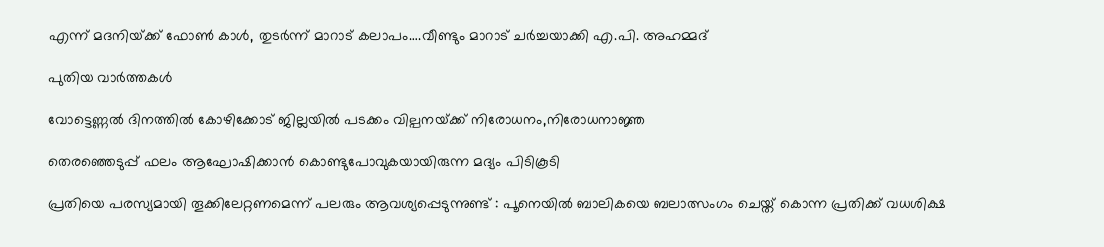എന്ന് മദനിയ്‌ക്ക് ഫോണ്‍ കാള്‍, തുടര്‍ന്ന് മാറാട് കലാപം….വീണ്ടും മാറാട് ചര്‍ച്ചയാക്കി എ.പി. അഹമ്മദ്

പുതിയ വാര്‍ത്തകള്‍

വോട്ടെണ്ണല്‍ ദിനത്തില്‍ കോഴിക്കോട് ജില്ലയില്‍ പടക്കം വില്പനയ്‌ക്ക് നിരോധനം,നിരോധനാജ്ഞ

തെരഞ്ഞെടുപ്പ് ഫലം ആഘോഷിക്കാന്‍ കൊണ്ടുപോവുകയായിരുന്ന മദ്യം പിടികൂടി

പ്രതിയെ പരസ്യമായി തൂക്കിലേറ്റണമെന്ന് പലരും ആവശ്യപ്പെടുന്നുണ്ട് : പൂനെയിൽ ബാലികയെ ബലാത്സംഗം ചെയ്ത് കൊന്ന പ്രതിക്ക് വധശിക്ഷ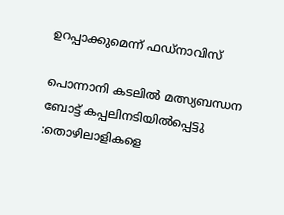ഉറപ്പാക്കുമെന്ന് ഫഡ്‌നാവിസ്

പൊന്നാനി കടലില്‍ മത്സ്യബന്ധന ബോട്ട് കപ്പലിനടിയില്‍പ്പെട്ടു :തൊഴിലാളികളെ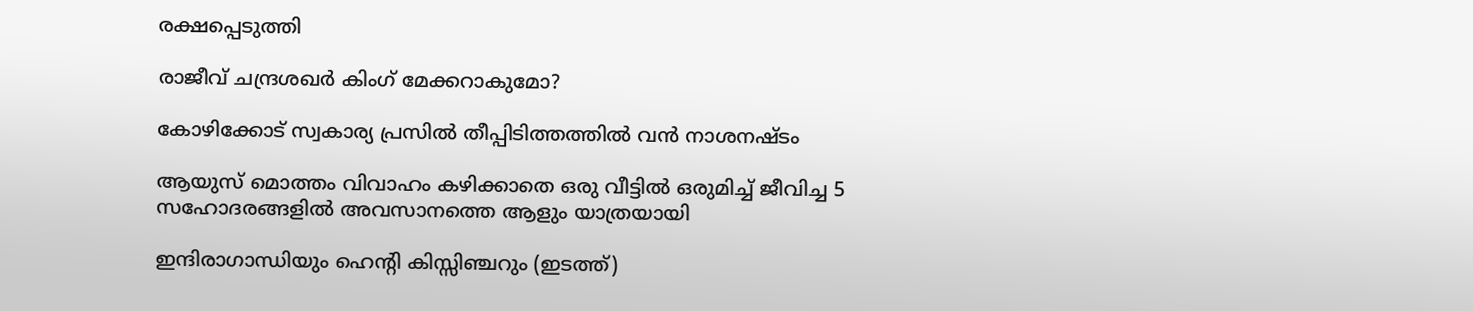രക്ഷപ്പെടുത്തി

രാജീവ് ചന്ദ്രശഖര്‍ കിംഗ് മേക്കറാകുമോ?

കോഴിക്കോട് സ്വകാര്യ പ്രസില്‍ തീപ്പിടിത്തത്തില്‍ വന്‍ നാശനഷ്ടം

ആയുസ് മൊത്തം വിവാഹം കഴിക്കാതെ ഒരു വീട്ടില്‍ ഒരുമിച്ച് ജീവിച്ച 5 സഹോദരങ്ങളില്‍ അവസാനത്തെ ആളും യാത്രയായി

ഇന്ദിരാഗാന്ധിയും ഹെന്‍റി കിസ്സിഞ്ചറും (ഇടത്ത്)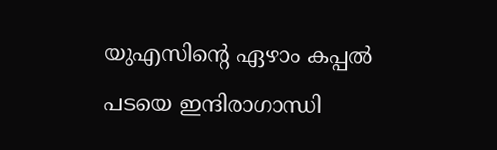യുഎസിന്റെ ഏഴാം കപ്പല്‍ പടയെ ഇന്ദിരാഗാന്ധി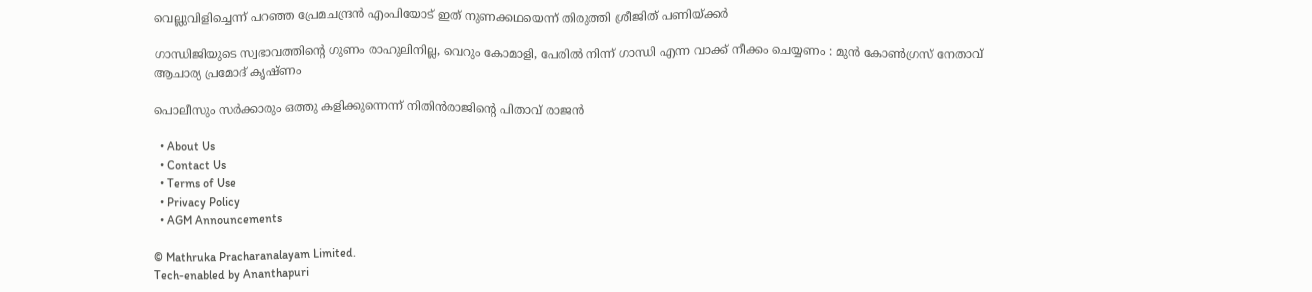വെല്ലുവിളിച്ചെന്ന് പറഞ്ഞ പ്രേമചന്ദ്രന്‍ എംപിയോട് ഇത് നുണക്കഥയെന്ന് തിരുത്തി ശ്രീജിത് പണിയ്‌ക്കര്‍

ഗാന്ധിജിയുടെ സ്വഭാവത്തിന്റെ ഗുണം രാഹുലിനില്ല, വെറും കോമാളി, പേരിൽ നിന്ന് ഗാന്ധി എന്ന വാക്ക് നീക്കം ചെയ്യണം : മുൻ കോൺഗ്രസ് നേതാവ് ആചാര്യ പ്രമോദ് കൃഷ്ണം

പൊലീസും സര്‍ക്കാരും ഒത്തു കളിക്കുന്നെന്ന് നിതിന്‍രാജിന്റെ പിതാവ് രാജന്‍

  • About Us
  • Contact Us
  • Terms of Use
  • Privacy Policy
  • AGM Announcements

© Mathruka Pracharanalayam Limited.
Tech-enabled by Ananthapuri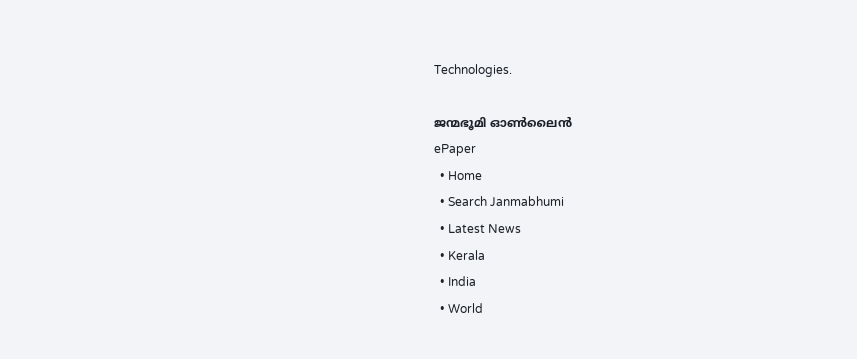Technologies.

ജന്മഭൂമി ഓണ്‍ലൈന്‍
ePaper
  • Home
  • Search Janmabhumi
  • Latest News
  • Kerala
  • India
  • World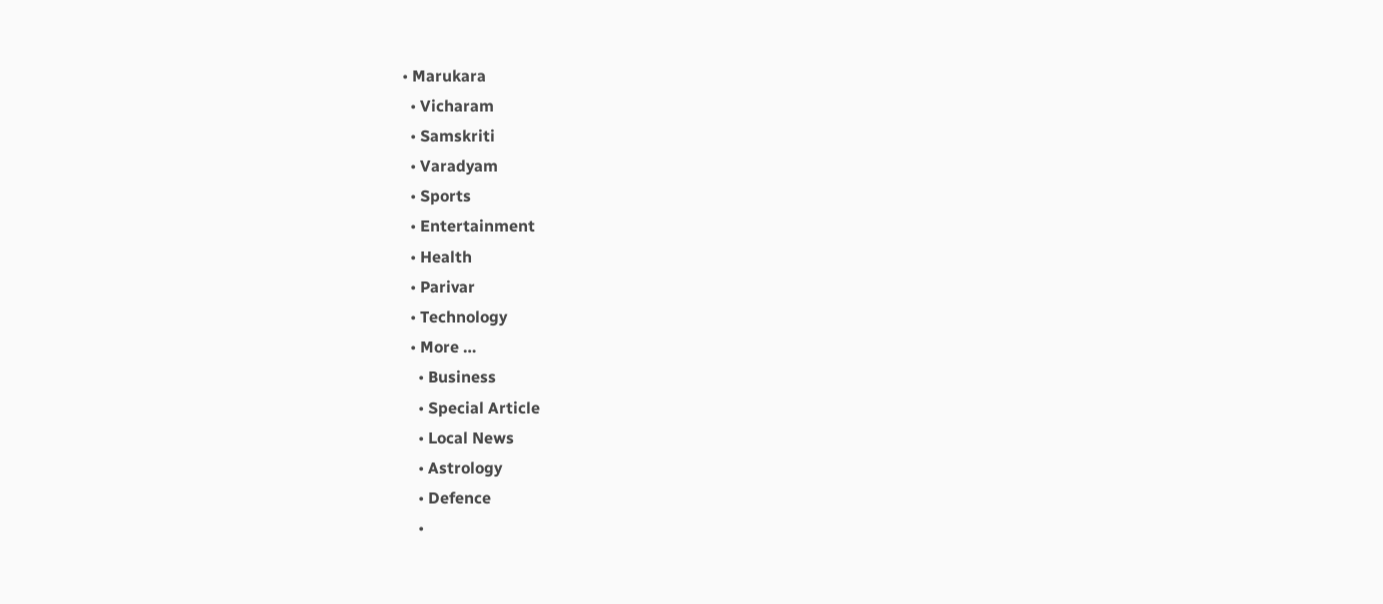• Marukara
  • Vicharam
  • Samskriti
  • Varadyam
  • Sports
  • Entertainment
  • Health
  • Parivar
  • Technology
  • More …
    • Business
    • Special Article
    • Local News
    • Astrology
    • Defence
    •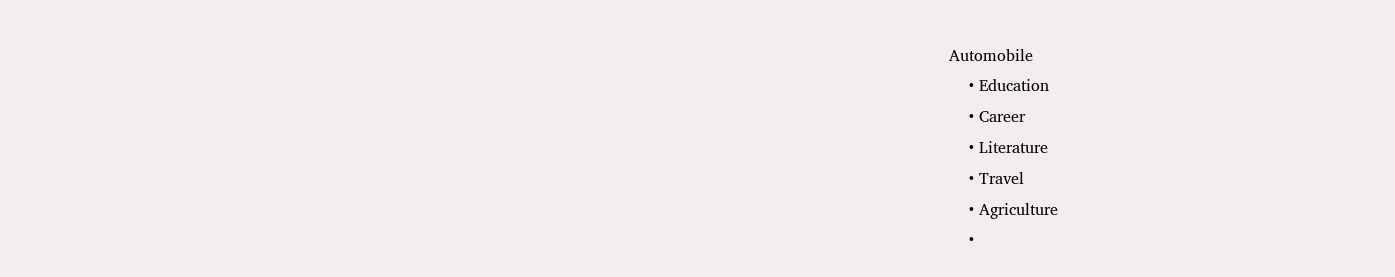Automobile
    • Education
    • Career
    • Literature
    • Travel
    • Agriculture
    •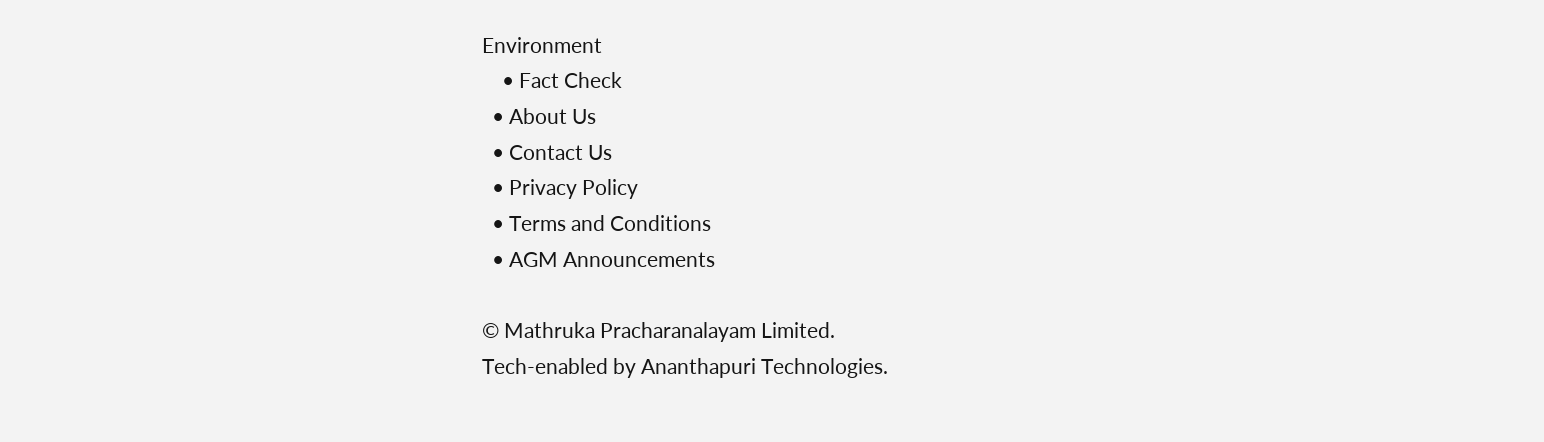Environment
    • Fact Check
  • About Us
  • Contact Us
  • Privacy Policy
  • Terms and Conditions
  • AGM Announcements

© Mathruka Pracharanalayam Limited.
Tech-enabled by Ananthapuri Technologies.